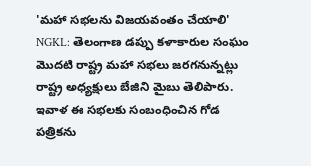'మహా సభలను విజయవంతం చేయాలి'
NGKL: తెలంగాణ డప్పు కళాకారుల సంఘం మొదటి రాష్ట్ర మహా సభలు జరగనున్నట్లు రాష్ట్ర అధ్యక్షులు బేజిని మైబు తెలిపారు. ఇవాళ ఈ సభలకు సంబంధించిన గోడ పత్రికను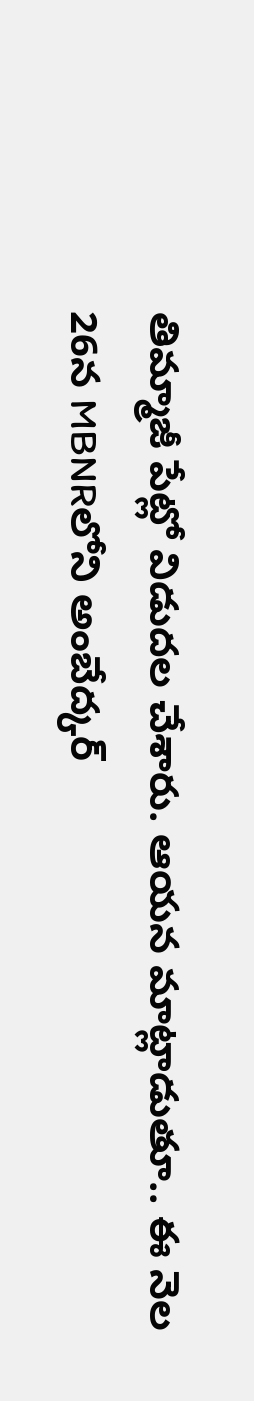తిమ్మాజీ పేట్లో విడుదల చేశారు. ఆయన మాట్లాడుతూ.. ఈ నెల 26న MBNRలోని అంబేద్కర్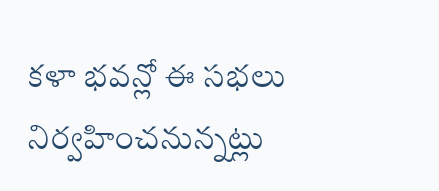కళా భవన్లో ఈ సభలు నిర్వహించనున్నట్లు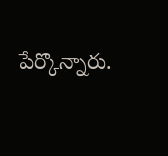పేర్కొన్నారు.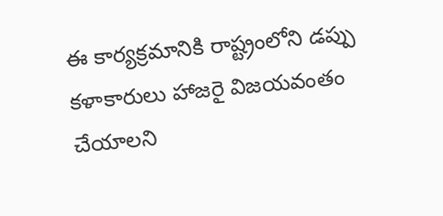ఈ కార్యక్రమానికి రాష్ట్రంలోని డప్పు కళాకారులు హాజరై విజయవంతం చేయాలని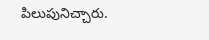పిలుపునిచ్చారు.